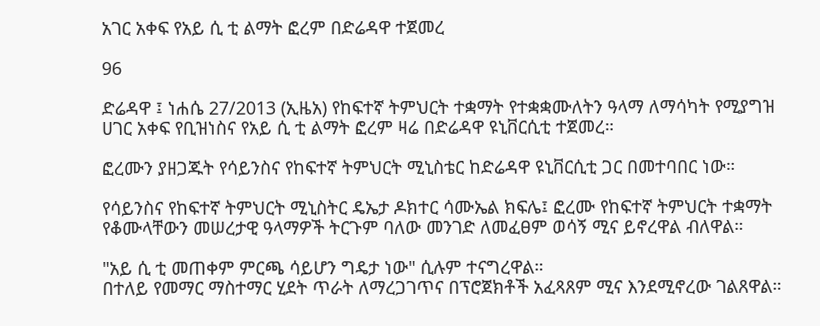አገር አቀፍ የአይ ሲ ቲ ልማት ፎረም በድሬዳዋ ተጀመረ

96

ድሬዳዋ ፤ ነሐሴ 27/2013 (ኢዜአ) የከፍተኛ ትምህርት ተቋማት የተቋቋሙለትን ዓላማ ለማሳካት የሚያግዝ ሀገር አቀፍ የቢዝነስና የአይ ሲ ቲ ልማት ፎረም ዛሬ በድሬዳዋ ዩኒቨርሲቲ ተጀመረ።

ፎረሙን ያዘጋጁት የሳይንስና የከፍተኛ ትምህርት ሚኒስቴር ከድሬዳዋ ዩኒቨርሲቲ ጋር በመተባበር ነው።

የሳይንስና የከፍተኛ ትምህርት ሚኒስትር ዴኤታ ዶክተር ሳሙኤል ክፍሌ፤ ፎረሙ የከፍተኛ ትምህርት ተቋማት የቆሙላቸውን መሠረታዊ ዓላማዎች ትርጉም ባለው መንገድ ለመፈፀም ወሳኝ ሚና ይኖረዋል ብለዋል።

"አይ ሲ ቲ መጠቀም ምርጫ ሳይሆን ግዴታ ነው" ሲሉም ተናግረዋል።
በተለይ የመማር ማስተማር ሂደት ጥራት ለማረጋገጥና በፕሮጀክቶች አፈጻጸም ሚና እንደሚኖረው ገልጸዋል።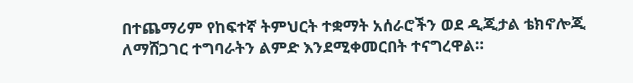በተጨማሪም የከፍተኛ ትምህርት ተቋማት አሰራሮችን ወደ ዲጂታል ቴክኖሎጂ ለማሸጋገር ተግባራትን ልምድ እንደሚቀመርበት ተናግረዋል።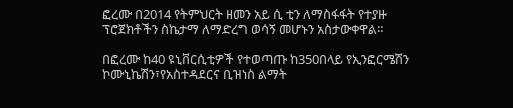ፎረሙ በ2014 የትምህርት ዘመን አይ ሲ ቲን ለማስፋፋት የተያዙ ፕሮጀክቶችን ስኬታማ ለማድረግ ወሳኝ መሆኑን አስታውቀዋል።

በፎረሙ ከ40 ዩኒቨርሲቲዎች የተወጣጡ ከ350በላይ የኢንፎርሜሽን ኮሙኒኬሽን፣የአስተዳደርና ቢዝነስ ልማት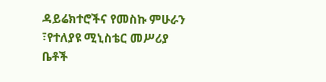ዳይሬክተሮችና የመስኩ ምሁራን ፣የተለያዩ ሚኒስቴር መሥሪያ ቤቶች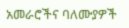አመራሮችና ባለሙያዎች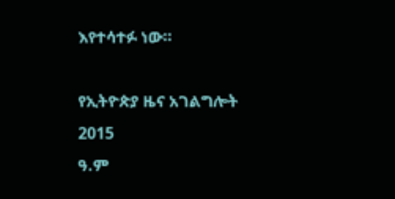እየተሳተፉ ነው።

የኢትዮጵያ ዜና አገልግሎት
2015
ዓ.ም